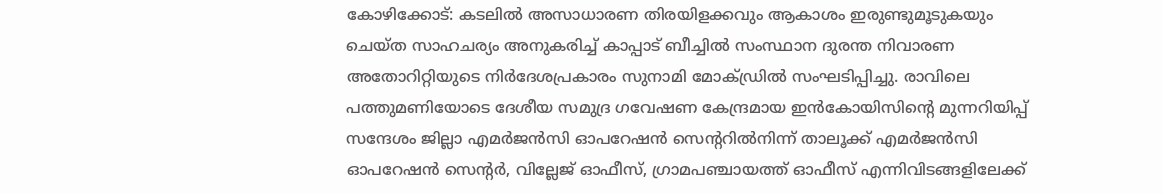കോഴിക്കോട്: കടലിൽ അസാധാരണ തിരയിളക്കവും ആകാശം ഇരുണ്ടുമൂടുകയും ചെയ്ത സാഹചര്യം അനുകരിച്ച് കാപ്പാട് ബീച്ചിൽ സംസ്ഥാന ദുരന്ത നിവാരണ അതോറിറ്റിയുടെ നിർദേശപ്രകാരം സുനാമി മോക്ഡ്രിൽ സംഘടിപ്പിച്ചു. രാവിലെ പത്തുമണിയോടെ ദേശീയ സമുദ്ര ഗവേഷണ കേന്ദ്രമായ ഇൻകോയിസിന്‍റെ മുന്നറിയിപ്പ് സന്ദേശം ജില്ലാ എമർജൻസി ഓപറേഷൻ സെന്ററിൽനിന്ന് താലൂക്ക് എമർജൻസി ഓപറേഷൻ സെന്റർ, വില്ലേജ് ഓഫീസ്, ഗ്രാമപഞ്ചായത്ത് ഓഫീസ് എന്നിവിടങ്ങളിലേക്ക്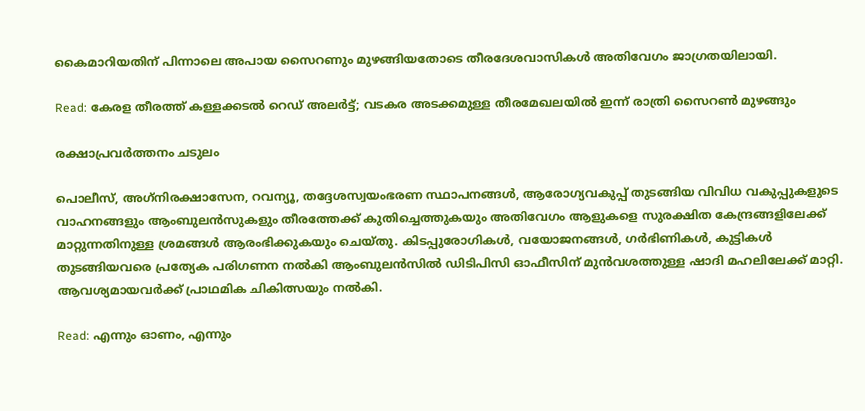കൈമാറിയതിന് പിന്നാലെ അപായ സൈറണും മുഴങ്ങിയതോടെ തീരദേശവാസികൾ അതിവേഗം ജാഗ്രതയിലായി.

Read: കേരള തീരത്ത് കള്ളക്കടൽ റെഡ് അലർട്ട്; വടകര അടക്കമുള്ള തീരമേഖലയിൽ ഇന്ന് രാത്രി സൈറൺ മുഴങ്ങും

രക്ഷാപ്രവർത്തനം ചടുലം

പൊലീസ്, അഗ്‌നിരക്ഷാസേന, റവന്യൂ, തദ്ദേശസ്വയംഭരണ സ്ഥാപനങ്ങൾ, ആരോഗ്യവകുപ്പ് തുടങ്ങിയ വിവിധ വകുപ്പുകളുടെ വാഹനങ്ങളും ആംബുലൻസുകളും തീരത്തേക്ക് കുതിച്ചെത്തുകയും അതിവേഗം ആളുകളെ സുരക്ഷിത കേന്ദ്രങ്ങളിലേക്ക് മാറ്റുന്നതിനുള്ള ശ്രമങ്ങൾ ആരംഭിക്കുകയും ചെയ്തു. കിടപ്പുരോഗികൾ, വയോജനങ്ങൾ, ഗർഭിണികൾ, കുട്ടികൾ തുടങ്ങിയവരെ പ്രത്യേക പരിഗണന നൽകി ആംബുലൻസിൽ ഡിടിപിസി ഓഫീസിന് മുൻവശത്തുള്ള ഷാദി മഹലിലേക്ക് മാറ്റി. ആവശ്യമായവർക്ക് പ്രാഥമിക ചികിത്സയും നൽകി.

Read: എന്നും ഓണം, എന്നും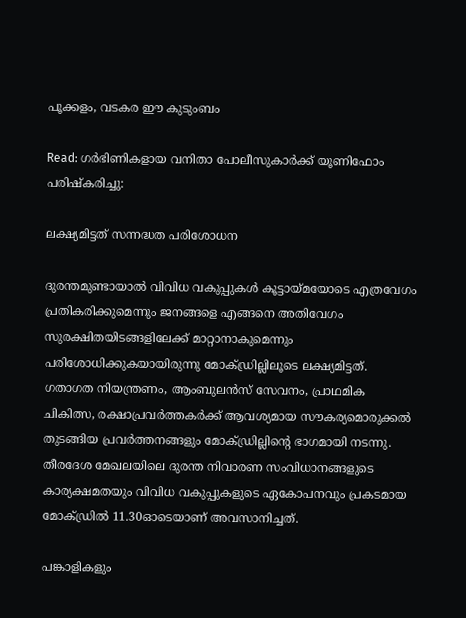പൂക്കളം, വടകര ഈ കുടുംബം

Read: ഗർഭിണികളായ വനിതാ പോലീസുകാർക്ക് യൂണിഫോം പരിഷ്കരിച്ചു:

ലക്ഷ്യമിട്ടത് സന്നദ്ധത പരിശോധന

ദുരന്തമുണ്ടായാൽ വിവിധ വകുപ്പുകൾ കൂട്ടായ്മയോടെ എത്രവേഗം പ്രതികരിക്കുമെന്നും ജനങ്ങളെ എങ്ങനെ അതിവേഗം സുരക്ഷിതയിടങ്ങളിലേക്ക് മാറ്റാനാകുമെന്നും പരിശോധിക്കുകയായിരുന്നു മോക്ഡ്രില്ലിലൂടെ ലക്ഷ്യമിട്ടത്. ഗതാഗത നിയന്ത്രണം, ആംബുലൻസ് സേവനം, പ്രാഥമിക ചികിത്സ, രക്ഷാപ്രവർത്തകർക്ക് ആവശ്യമായ സൗകര്യമൊരുക്കൽ തുടങ്ങിയ പ്രവർത്തനങ്ങളും മോക്ഡ്രില്ലിന്‍റെ ഭാഗമായി നടന്നു. തീരദേശ മേഖലയിലെ ദുരന്ത നിവാരണ സംവിധാനങ്ങളുടെ കാര്യക്ഷമതയും വിവിധ വകുപ്പുകളുടെ ഏകോപനവും പ്രകടമായ മോക്ഡ്രിൽ 11.30ഓടെയാണ് അവസാനിച്ചത്.

പങ്കാളികളും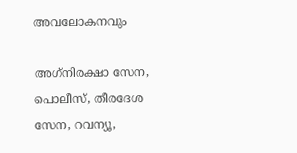അവലോകനവും

അഗ്‌നിരക്ഷാ സേന, പൊലീസ്, തീരദേശ സേന, റവന്യൂ,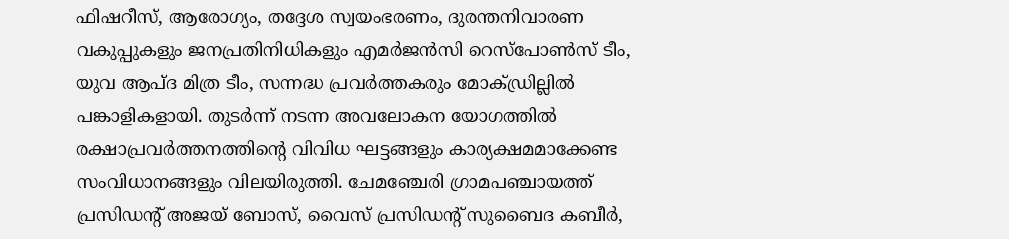ഫിഷറീസ്, ആരോഗ്യം, തദ്ദേശ സ്വയംഭരണം, ദുരന്തനിവാരണ വകുപ്പുകളും ജനപ്രതിനിധികളും എമർജൻസി റെസ്‌പോൺസ് ടീം, യുവ ആപ്ദ മിത്ര ടീം, സന്നദ്ധ പ്രവർത്തകരും മോക്ഡ്രില്ലിൽ പങ്കാളികളായി. തുടർന്ന് നടന്ന അവലോകന യോഗത്തിൽ രക്ഷാപ്രവർത്തനത്തിന്‍റെ വിവിധ ഘട്ടങ്ങളും കാര്യക്ഷമമാക്കേണ്ട സംവിധാനങ്ങളും വിലയിരുത്തി. ചേമഞ്ചേരി ഗ്രാമപഞ്ചായത്ത് പ്രസിഡന്റ് അജയ് ബോസ്, വൈസ് പ്രസിഡന്റ് സുബൈദ കബീർ,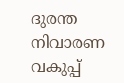ദുരന്ത നിവാരണ വകുപ്പ്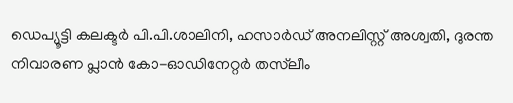ഡെപ്യൂട്ടി കലക്ടർ പി.പി.ശാലിനി, ഹസാർഡ് അനലിസ്റ്റ് അശ്വതി, ദുരന്ത നിവാരണ പ്ലാൻ കോ-ഓഡിനേറ്റർ തസ്‌ലീം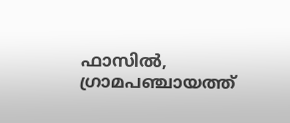ഫാസിൽ, ഗ്രാമപഞ്ചായത്ത്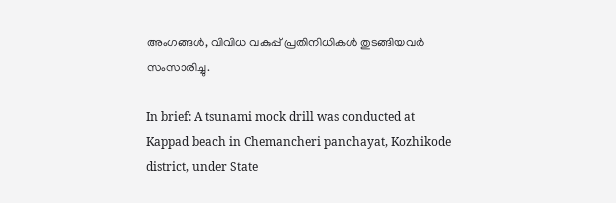അംഗങ്ങൾ, വിവിധ വകുപ്പ് പ്രതിനിധികൾ തുടങ്ങിയവർ സംസാരിച്ചു.

In brief: A tsunami mock drill was conducted at Kappad beach in Chemancheri panchayat, Kozhikode district, under State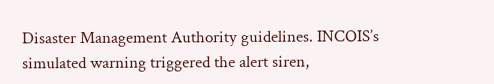Disaster Management Authority guidelines. INCOIS’s simulated warning triggered the alert siren,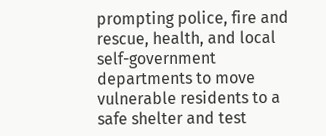prompting police, fire and rescue, health, and local self-government departments to move vulnerable residents to a safe shelter and test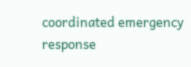coordinated emergency response